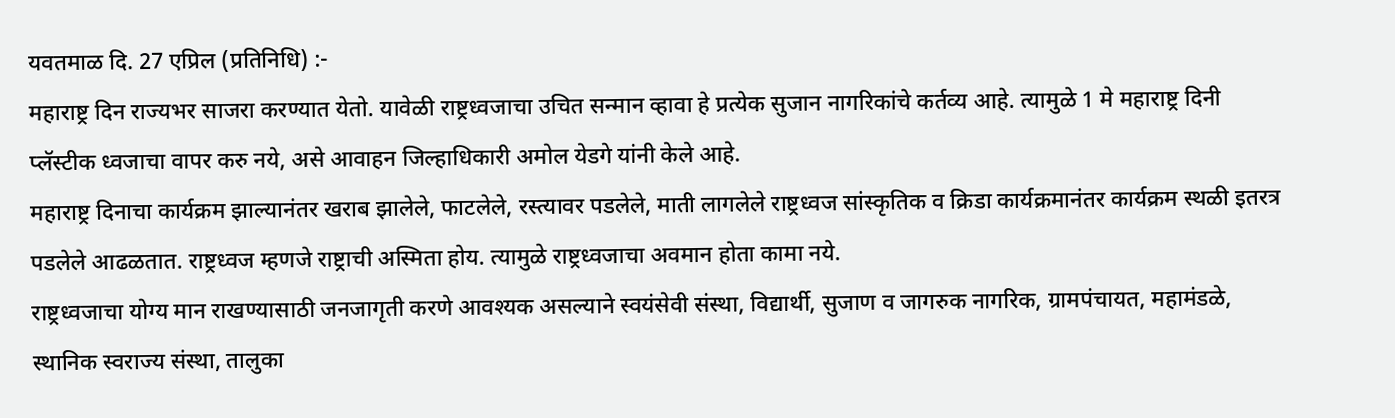यवतमाळ दि. 27 एप्रिल (प्रतिनिधि) :-
महाराष्ट्र दिन राज्यभर साजरा करण्यात येतो. यावेळी राष्ट्रध्वजाचा उचित सन्मान व्हावा हे प्रत्येक सुजान नागरिकांचे कर्तव्य आहे. त्यामुळे 1 मे महाराष्ट्र दिनी प्लॅस्टीक ध्वजाचा वापर करु नये, असे आवाहन जिल्हाधिकारी अमोल येडगे यांनी केले आहे.
महाराष्ट्र दिनाचा कार्यक्रम झाल्यानंतर खराब झालेले, फाटलेले, रस्त्यावर पडलेले, माती लागलेले राष्ट्रध्वज सांस्कृतिक व क्रिडा कार्यक्रमानंतर कार्यक्रम स्थळी इतरत्र पडलेले आढळतात. राष्ट्रध्वज म्हणजे राष्ट्राची अस्मिता होय. त्यामुळे राष्ट्रध्वजाचा अवमान होता कामा नये.
राष्ट्रध्वजाचा योग्य मान राखण्यासाठी जनजागृती करणे आवश्यक असल्याने स्वयंसेवी संस्था, विद्यार्थी, सुजाण व जागरुक नागरिक, ग्रामपंचायत, महामंडळे, स्थानिक स्वराज्य संस्था, तालुका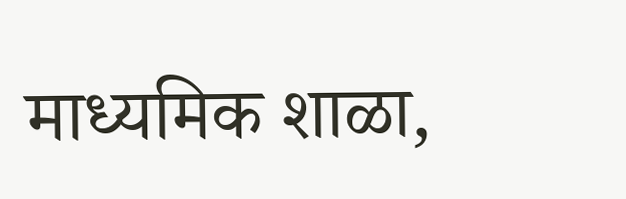माध्यमिक शाळा,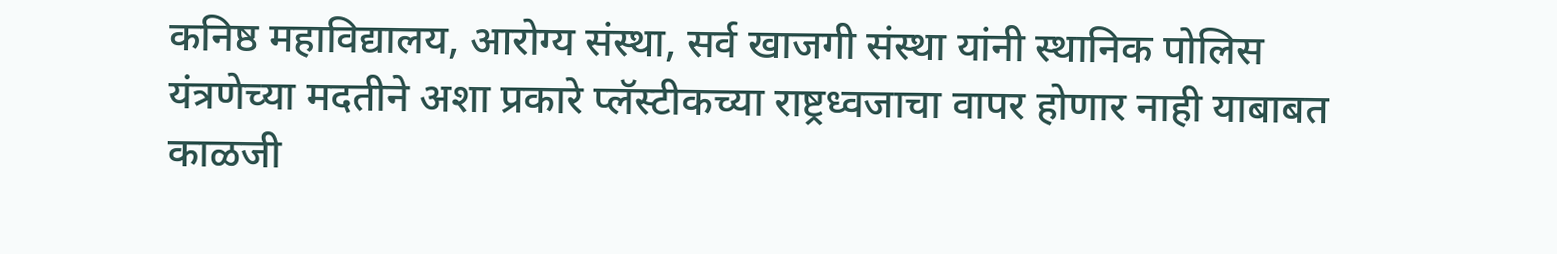कनिष्ठ महाविद्यालय, आरोग्य संस्था, सर्व खाजगी संस्था यांनी स्थानिक पोलिस यंत्रणेच्या मदतीने अशा प्रकारे प्लॅस्टीकच्या राष्ट्रध्वजाचा वापर होणार नाही याबाबत काळजी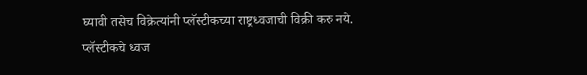घ्यावी तसेच विक्रेत्यांनी प्लॅस्टीकच्या राष्ट्रध्वजाची विक्री करु नये.
प्लॅस्टीकचे ध्वज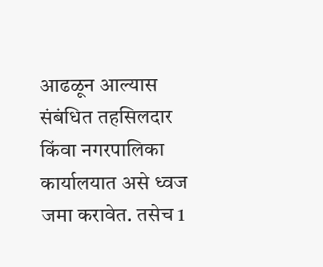आढळून आल्यास संबंधित तहसिलदार किंवा नगरपालिका कार्यालयात असे ध्वज जमा करावेत. तसेच 1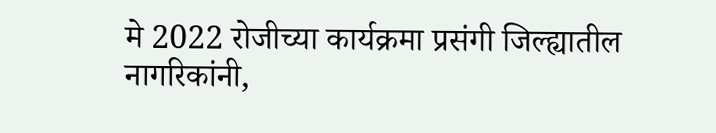मे 2022 रोजीच्या कार्यक्रमा प्रसंगी जिल्ह्यातील नागरिकांनी,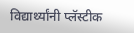विद्यार्थ्यांनी प्लॅस्टीक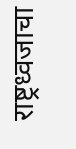राष्ट्रध्वजाचा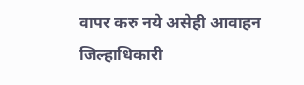वापर करु नये असेही आवाहन जिल्हाधिकारी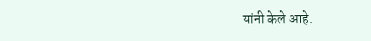यांनी केले आहे.